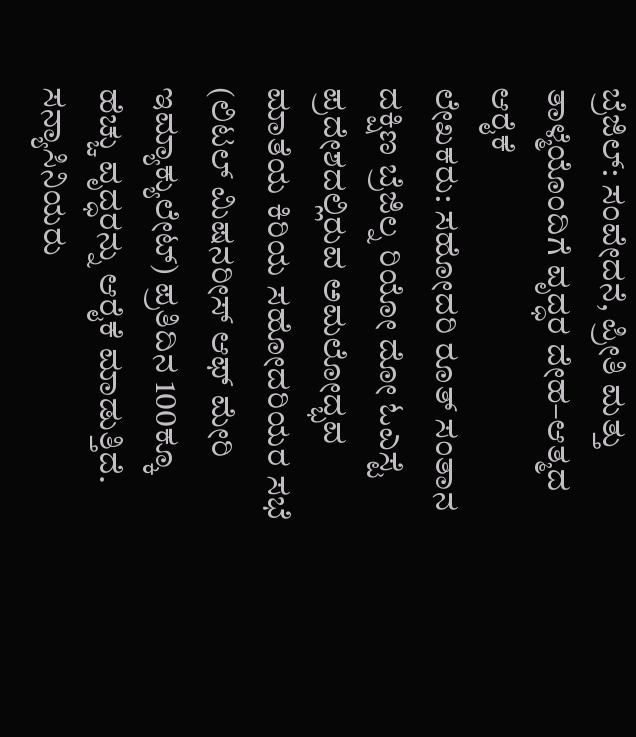ಬ್ರೆಜಿಲ್: ಸಂವೇದನೆ, ಪ್ರೀತಿ ಮತ್ತು ತಾಳ್ಮೆಯೊಂದಿಗೆ ವೃದ್ಧರ ದೇಹ–ಆತ್ಮದ ಆರೈಕೆ
ಲೇಖಕರು: ಸಹೋದರಿ ರೂತ್ ಸಂತಾನ
ದಕ್ಷಿಣ ಬ್ರೆಜಿಲ್ನ ರಿಯೋ ದೋ ಓಎಸ್ಟೆ ಪ್ರದೇಶದಲ್ಲಿರುವ ಅಮಲೋದ್ಭವ ಮಾತೆಯ ಕಿರಿಯ ಸಹೋದರಿಯರ ಸಭೆ (ಲಿಟಲ್ ಮಿಷನರೀಸ್ ಆಫ್ ಮೇರಿ ಇಮ್ಯಾಕ್ಯುಲೇಟ್) ಪ್ರತಿದಿನ 100ಕ್ಕೂ ಹೆಚ್ಚು ವೃದ್ಧರನ್ನು ಆರೈಕೆ ಮಾಡುತ್ತಿದೆ. ಸನ್ಯಾಸಿನಿಯರು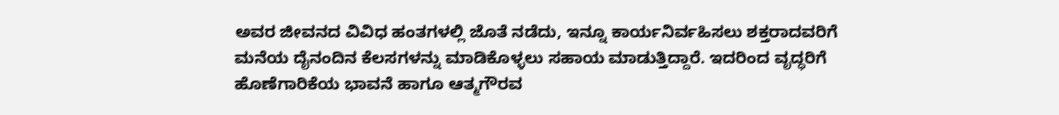ಅವರ ಜೀವನದ ವಿವಿಧ ಹಂತಗಳಲ್ಲಿ ಜೊತೆ ನಡೆದು, ಇನ್ನೂ ಕಾರ್ಯನಿರ್ವಹಿಸಲು ಶಕ್ತರಾದವರಿಗೆ ಮನೆಯ ದೈನಂದಿನ ಕೆಲಸಗಳನ್ನು ಮಾಡಿಕೊಳ್ಳಲು ಸಹಾಯ ಮಾಡುತ್ತಿದ್ದಾರೆ. ಇದರಿಂದ ವೃದ್ಧರಿಗೆ ಹೊಣೆಗಾರಿಕೆಯ ಭಾವನೆ ಹಾಗೂ ಆತ್ಮಗೌರವ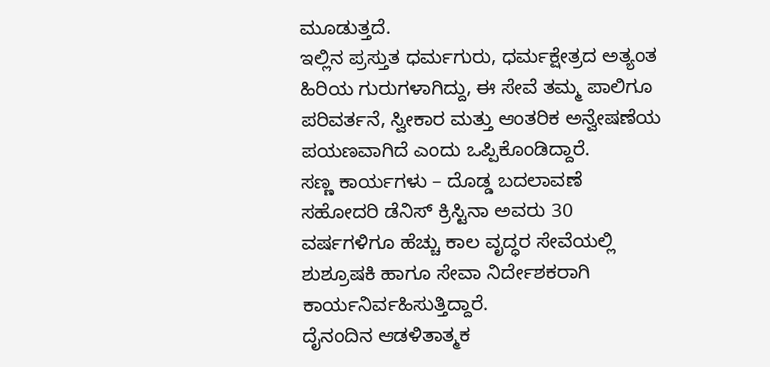ಮೂಡುತ್ತದೆ.
ಇಲ್ಲಿನ ಪ್ರಸ್ತುತ ಧರ್ಮಗುರು, ಧರ್ಮಕ್ಷೇತ್ರದ ಅತ್ಯಂತ ಹಿರಿಯ ಗುರುಗಳಾಗಿದ್ದು, ಈ ಸೇವೆ ತಮ್ಮ ಪಾಲಿಗೂ ಪರಿವರ್ತನೆ, ಸ್ವೀಕಾರ ಮತ್ತು ಆಂತರಿಕ ಅನ್ವೇಷಣೆಯ ಪಯಣವಾಗಿದೆ ಎಂದು ಒಪ್ಪಿಕೊಂಡಿದ್ದಾರೆ.
ಸಣ್ಣ ಕಾರ್ಯಗಳು – ದೊಡ್ಡ ಬದಲಾವಣೆ
ಸಹೋದರಿ ಡೆನಿಸ್ ಕ್ರಿಸ್ಟಿನಾ ಅವರು 30 ವರ್ಷಗಳಿಗೂ ಹೆಚ್ಚು ಕಾಲ ವೃದ್ಧರ ಸೇವೆಯಲ್ಲಿ ಶುಶ್ರೂಷಕಿ ಹಾಗೂ ಸೇವಾ ನಿರ್ದೇಶಕರಾಗಿ ಕಾರ್ಯನಿರ್ವಹಿಸುತ್ತಿದ್ದಾರೆ.
ದೈನಂದಿನ ಆಡಳಿತಾತ್ಮಕ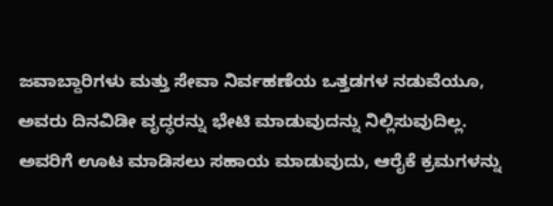ಜವಾಬ್ದಾರಿಗಳು ಮತ್ತು ಸೇವಾ ನಿರ್ವಹಣೆಯ ಒತ್ತಡಗಳ ನಡುವೆಯೂ, ಅವರು ದಿನವಿಡೀ ವೃದ್ಧರನ್ನು ಭೇಟಿ ಮಾಡುವುದನ್ನು ನಿಲ್ಲಿಸುವುದಿಲ್ಲ. ಅವರಿಗೆ ಊಟ ಮಾಡಿಸಲು ಸಹಾಯ ಮಾಡುವುದು, ಆರೈಕೆ ಕ್ರಮಗಳನ್ನು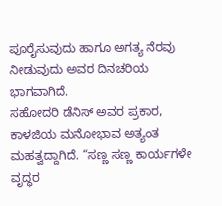ಪೂರೈಸುವುದು ಹಾಗೂ ಅಗತ್ಯ ನೆರವು ನೀಡುವುದು ಅವರ ದಿನಚರಿಯ ಭಾಗವಾಗಿದೆ.
ಸಹೋದರಿ ಡೆನಿಸ್ ಅವರ ಪ್ರಕಾರ, ಕಾಳಜಿಯ ಮನೋಭಾವ ಅತ್ಯಂತ ಮಹತ್ವದ್ದಾಗಿದೆ. “ಸಣ್ಣ ಸಣ್ಣ ಕಾರ್ಯಗಳೇ ವೃದ್ಧರ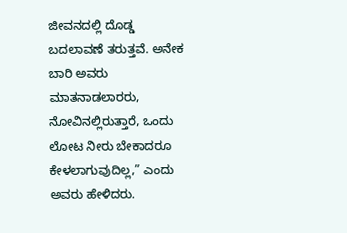ಜೀವನದಲ್ಲಿ ದೊಡ್ಡ ಬದಲಾವಣೆ ತರುತ್ತವೆ. ಅನೇಕ ಬಾರಿ ಅವರು ಮಾತನಾಡಲಾರರು, ನೋವಿನಲ್ಲಿರುತ್ತಾರೆ, ಒಂದು ಲೋಟ ನೀರು ಬೇಕಾದರೂ ಕೇಳಲಾಗುವುದಿಲ್ಲ,” ಎಂದು ಅವರು ಹೇಳಿದರು.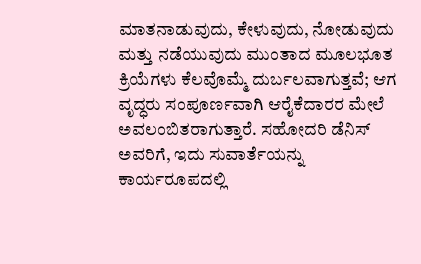ಮಾತನಾಡುವುದು, ಕೇಳುವುದು, ನೋಡುವುದು ಮತ್ತು ನಡೆಯುವುದು ಮುಂತಾದ ಮೂಲಭೂತ ಕ್ರಿಯೆಗಳು ಕೆಲವೊಮ್ಮೆ ದುರ್ಬಲವಾಗುತ್ತವೆ; ಆಗ ವೃದ್ಧರು ಸಂಪೂರ್ಣವಾಗಿ ಆರೈಕೆದಾರರ ಮೇಲೆ ಅವಲಂಬಿತರಾಗುತ್ತಾರೆ. ಸಹೋದರಿ ಡೆನಿಸ್ ಅವರಿಗೆ, ಇದು ಸುವಾರ್ತೆಯನ್ನು ಕಾರ್ಯರೂಪದಲ್ಲಿ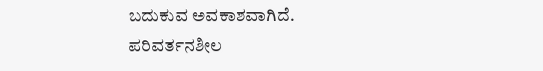ಬದುಕುವ ಅವಕಾಶವಾಗಿದೆ.
ಪರಿವರ್ತನಶೀಲ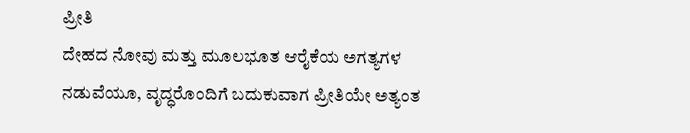ಪ್ರೀತಿ
ದೇಹದ ನೋವು ಮತ್ತು ಮೂಲಭೂತ ಆರೈಕೆಯ ಅಗತ್ಯಗಳ ನಡುವೆಯೂ, ವೃದ್ಧರೊಂದಿಗೆ ಬದುಕುವಾಗ ಪ್ರೀತಿಯೇ ಅತ್ಯಂತ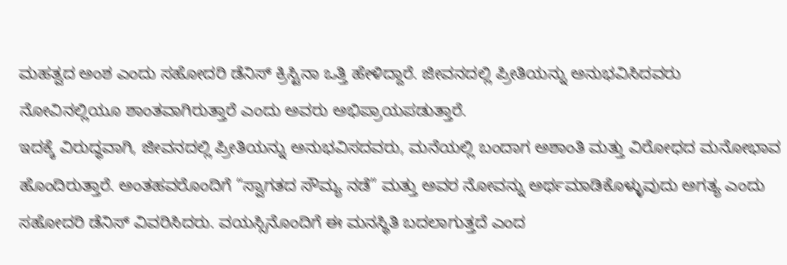ಮಹತ್ವದ ಅಂಶ ಎಂದು ಸಹೋದರಿ ಡೆನಿಸ್ ಕ್ರಿಸ್ಟಿನಾ ಒತ್ತಿ ಹೇಳಿದ್ದಾರೆ. ಜೀವನದಲ್ಲಿ ಪ್ರೀತಿಯನ್ನು ಅನುಭವಿಸಿದವರು ನೋವಿನಲ್ಲಿಯೂ ಶಾಂತವಾಗಿರುತ್ತಾರೆ ಎಂದು ಅವರು ಅಭಿಪ್ರಾಯಪಡುತ್ತಾರೆ.
ಇದಕ್ಕೆ ವಿರುದ್ಧವಾಗಿ, ಜೀವನದಲ್ಲಿ ಪ್ರೀತಿಯನ್ನು ಅನುಭವಿಸದವರು, ಮನೆಯಲ್ಲಿ ಬಂದಾಗ ಅಶಾಂತಿ ಮತ್ತು ವಿರೋಧದ ಮನೋಭಾವ ಹೊಂದಿರುತ್ತಾರೆ. ಅಂತಹವರೊಂದಿಗೆ “ಸ್ವಾಗತದ ಸೌಮ್ಯ ನಡೆ” ಮತ್ತು ಅವರ ನೋವನ್ನು ಅರ್ಥಮಾಡಿಕೊಳ್ಳುವುದು ಅಗತ್ಯ ಎಂದು ಸಹೋದರಿ ಡೆನಿಸ್ ವಿವರಿಸಿದರು. ವಯಸ್ಸಿನೊಂದಿಗೆ ಈ ಮನಸ್ಥಿತಿ ಬದಲಾಗುತ್ತದೆ ಎಂದ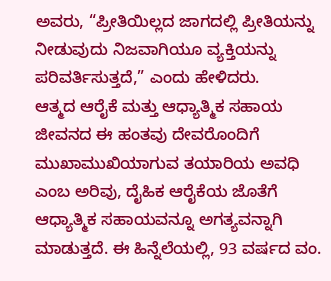ಅವರು, “ಪ್ರೀತಿಯಿಲ್ಲದ ಜಾಗದಲ್ಲಿ ಪ್ರೀತಿಯನ್ನು ನೀಡುವುದು ನಿಜವಾಗಿಯೂ ವ್ಯಕ್ತಿಯನ್ನು ಪರಿವರ್ತಿಸುತ್ತದೆ,” ಎಂದು ಹೇಳಿದರು.
ಆತ್ಮದ ಆರೈಕೆ ಮತ್ತು ಆಧ್ಯಾತ್ಮಿಕ ಸಹಾಯ
ಜೀವನದ ಈ ಹಂತವು ದೇವರೊಂದಿಗೆ ಮುಖಾಮುಖಿಯಾಗುವ ತಯಾರಿಯ ಅವಧಿ ಎಂಬ ಅರಿವು, ದೈಹಿಕ ಆರೈಕೆಯ ಜೊತೆಗೆ ಆಧ್ಯಾತ್ಮಿಕ ಸಹಾಯವನ್ನೂ ಅಗತ್ಯವನ್ನಾಗಿ ಮಾಡುತ್ತದೆ. ಈ ಹಿನ್ನೆಲೆಯಲ್ಲಿ, 93 ವರ್ಷದ ವಂ.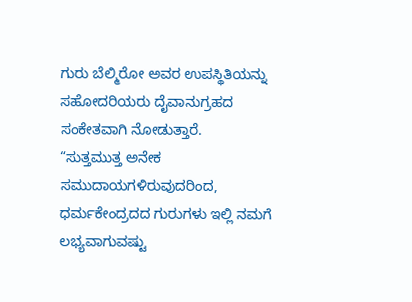ಗುರು ಬೆಲ್ಮಿರೋ ಅವರ ಉಪಸ್ಥಿತಿಯನ್ನು ಸಹೋದರಿಯರು ದೈವಾನುಗ್ರಹದ ಸಂಕೇತವಾಗಿ ನೋಡುತ್ತಾರೆ.
“ಸುತ್ತಮುತ್ತ ಅನೇಕ ಸಮುದಾಯಗಳಿರುವುದರಿಂದ, ಧರ್ಮಕೇಂದ್ರದದ ಗುರುಗಳು ಇಲ್ಲಿ ನಮಗೆ ಲಭ್ಯವಾಗುವಷ್ಟು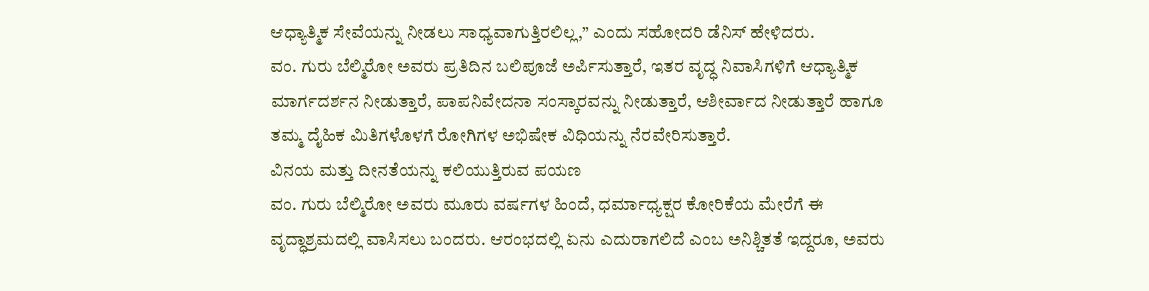ಆಧ್ಯಾತ್ಮಿಕ ಸೇವೆಯನ್ನು ನೀಡಲು ಸಾಧ್ಯವಾಗುತ್ತಿರಲಿಲ್ಲ,” ಎಂದು ಸಹೋದರಿ ಡೆನಿಸ್ ಹೇಳಿದರು.
ವಂ. ಗುರು ಬೆಲ್ಮಿರೋ ಅವರು ಪ್ರತಿದಿನ ಬಲಿಪೂಜೆ ಅರ್ಪಿಸುತ್ತಾರೆ, ಇತರ ವೃದ್ಧ ನಿವಾಸಿಗಳಿಗೆ ಆಧ್ಯಾತ್ಮಿಕ ಮಾರ್ಗದರ್ಶನ ನೀಡುತ್ತಾರೆ, ಪಾಪನಿವೇದನಾ ಸಂಸ್ಕಾರವನ್ನು ನೀಡುತ್ತಾರೆ, ಆಶೀರ್ವಾದ ನೀಡುತ್ತಾರೆ ಹಾಗೂ ತಮ್ಮ ದೈಹಿಕ ಮಿತಿಗಳೊಳಗೆ ರೋಗಿಗಳ ಅಭಿಷೇಕ ವಿಧಿಯನ್ನು ನೆರವೇರಿಸುತ್ತಾರೆ.
ವಿನಯ ಮತ್ತು ದೀನತೆಯನ್ನು ಕಲಿಯುತ್ತಿರುವ ಪಯಣ
ವಂ. ಗುರು ಬೆಲ್ಮಿರೋ ಅವರು ಮೂರು ವರ್ಷಗಳ ಹಿಂದೆ, ಧರ್ಮಾಧ್ಯಕ್ಷರ ಕೋರಿಕೆಯ ಮೇರೆಗೆ ಈ ವೃದ್ಧಾಶ್ರಮದಲ್ಲಿ ವಾಸಿಸಲು ಬಂದರು. ಆರಂಭದಲ್ಲಿ ಏನು ಎದುರಾಗಲಿದೆ ಎಂಬ ಅನಿಶ್ಚಿತತೆ ಇದ್ದರೂ, ಅವರು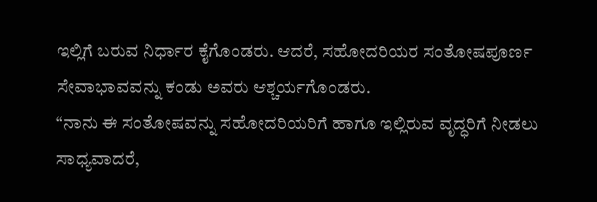ಇಲ್ಲಿಗೆ ಬರುವ ನಿರ್ಧಾರ ಕೈಗೊಂಡರು. ಆದರೆ, ಸಹೋದರಿಯರ ಸಂತೋಷಪೂರ್ಣ ಸೇವಾಭಾವವನ್ನು ಕಂಡು ಅವರು ಆಶ್ಚರ್ಯಗೊಂಡರು.
“ನಾನು ಈ ಸಂತೋಷವನ್ನು ಸಹೋದರಿಯರಿಗೆ ಹಾಗೂ ಇಲ್ಲಿರುವ ವೃದ್ಧರಿಗೆ ನೀಡಲು ಸಾಧ್ಯವಾದರೆ,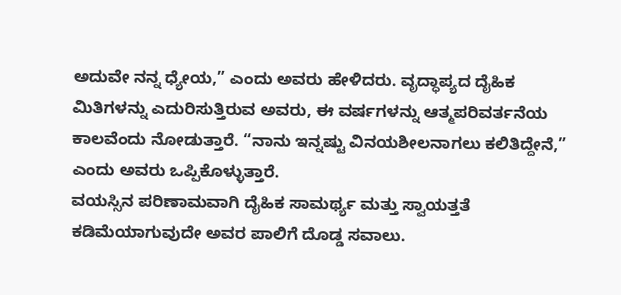ಅದುವೇ ನನ್ನ ಧ್ಯೇಯ,” ಎಂದು ಅವರು ಹೇಳಿದರು. ವೃದ್ಧಾಪ್ಯದ ದೈಹಿಕ ಮಿತಿಗಳನ್ನು ಎದುರಿಸುತ್ತಿರುವ ಅವರು, ಈ ವರ್ಷಗಳನ್ನು ಆತ್ಮಪರಿವರ್ತನೆಯ ಕಾಲವೆಂದು ನೋಡುತ್ತಾರೆ. “ನಾನು ಇನ್ನಷ್ಟು ವಿನಯಶೀಲನಾಗಲು ಕಲಿತಿದ್ದೇನೆ,” ಎಂದು ಅವರು ಒಪ್ಪಿಕೊಳ್ಳುತ್ತಾರೆ.
ವಯಸ್ಸಿನ ಪರಿಣಾಮವಾಗಿ ದೈಹಿಕ ಸಾಮರ್ಥ್ಯ ಮತ್ತು ಸ್ವಾಯತ್ತತೆ ಕಡಿಮೆಯಾಗುವುದೇ ಅವರ ಪಾಲಿಗೆ ದೊಡ್ಡ ಸವಾಲು.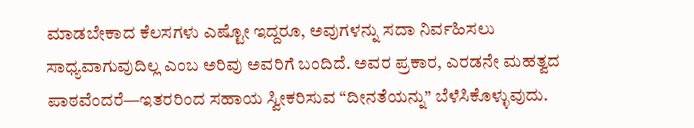ಮಾಡಬೇಕಾದ ಕೆಲಸಗಳು ಎಷ್ಟೋ ಇದ್ದರೂ, ಅವುಗಳನ್ನು ಸದಾ ನಿರ್ವಹಿಸಲು ಸಾಧ್ಯವಾಗುವುದಿಲ್ಲ ಎಂಬ ಅರಿವು ಅವರಿಗೆ ಬಂದಿದೆ. ಅವರ ಪ್ರಕಾರ, ಎರಡನೇ ಮಹತ್ವದ ಪಾಠವೆಂದರೆ—ಇತರರಿಂದ ಸಹಾಯ ಸ್ವೀಕರಿಸುವ “ದೀನತೆಯನ್ನು” ಬೆಳೆಸಿಕೊಳ್ಳುವುದು.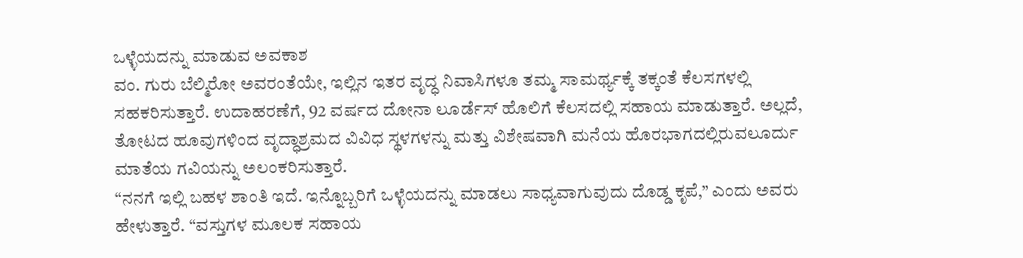ಒಳ್ಳೆಯದನ್ನು ಮಾಡುವ ಅವಕಾಶ
ವಂ. ಗುರು ಬೆಲ್ಮಿರೋ ಅವರಂತೆಯೇ, ಇಲ್ಲಿನ ಇತರ ವೃದ್ಧ ನಿವಾಸಿಗಳೂ ತಮ್ಮ ಸಾಮರ್ಥ್ಯಕ್ಕೆ ತಕ್ಕಂತೆ ಕೆಲಸಗಳಲ್ಲಿ ಸಹಕರಿಸುತ್ತಾರೆ. ಉದಾಹರಣೆಗೆ, 92 ವರ್ಷದ ದೋನಾ ಲೂರ್ಡೆಸ್ ಹೊಲಿಗೆ ಕೆಲಸದಲ್ಲಿ ಸಹಾಯ ಮಾಡುತ್ತಾರೆ. ಅಲ್ಲದೆ, ತೋಟದ ಹೂವುಗಳಿಂದ ವೃದ್ಧಾಶ್ರಮದ ವಿವಿಧ ಸ್ಥಳಗಳನ್ನು ಮತ್ತು ವಿಶೇಷವಾಗಿ ಮನೆಯ ಹೊರಭಾಗದಲ್ಲಿರುವಲೂರ್ದು ಮಾತೆಯ ಗವಿಯನ್ನು ಅಲಂಕರಿಸುತ್ತಾರೆ.
“ನನಗೆ ಇಲ್ಲಿ ಬಹಳ ಶಾಂತಿ ಇದೆ. ಇನ್ನೊಬ್ಬರಿಗೆ ಒಳ್ಳೆಯದನ್ನು ಮಾಡಲು ಸಾಧ್ಯವಾಗುವುದು ದೊಡ್ಡ ಕೃಪೆ,” ಎಂದು ಅವರು ಹೇಳುತ್ತಾರೆ. “ವಸ್ತುಗಳ ಮೂಲಕ ಸಹಾಯ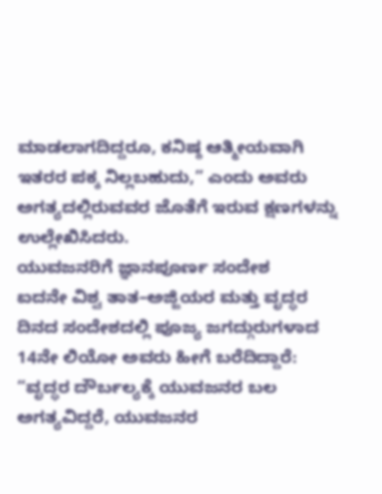ಮಾಡಲಾಗದಿದ್ದರೂ, ಕನಿಷ್ಠ ಆತ್ಮೀಯವಾಗಿ ಇತರರ ಪಕ್ಕ ನಿಲ್ಲಬಹುದು,” ಎಂದು ಅವರು ಅಗತ್ಯದಲ್ಲಿರುವವರ ಜೊತೆಗೆ ಇರುವ ಕ್ಷಣಗಳನ್ನು ಉಲ್ಲೇಖಿಸಿದರು.
ಯುವಜನರಿಗೆ ಜ್ಞಾನಪೂರ್ಣ ಸಂದೇಶ
ಐದನೇ ವಿಶ್ವ ತಾತ–ಅಜ್ಜಿಯರ ಮತ್ತು ವೃದ್ಧರ ದಿನದ ಸಂದೇಶದಲ್ಲಿ ಪೂಜ್ಯ ಜಗದ್ಗುರುಗಳಾದ 14ನೇ ಲಿಯೋ ಅವರು ಹೀಗೆ ಬರೆದಿದ್ದಾರೆ: “ವೃದ್ಧರ ದೌರ್ಬಲ್ಯಕ್ಕೆ ಯುವಜನರ ಬಲ ಅಗತ್ಯವಿದ್ದರೆ, ಯುವಜನರ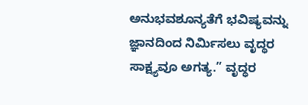ಅನುಭವಶೂನ್ಯತೆಗೆ ಭವಿಷ್ಯವನ್ನು ಜ್ಞಾನದಿಂದ ನಿರ್ಮಿಸಲು ವೃದ್ಧರ ಸಾಕ್ಷ್ಯವೂ ಅಗತ್ಯ.” ವೃದ್ಧರ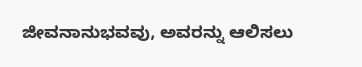ಜೀವನಾನುಭವವು, ಅವರನ್ನು ಆಲಿಸಲು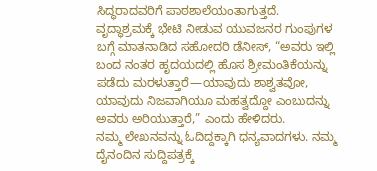ಸಿದ್ಧರಾದವರಿಗೆ ಪಾಠಶಾಲೆಯಂತಾಗುತ್ತದೆ.
ವೃದ್ಧಾಶ್ರಮಕ್ಕೆ ಭೇಟಿ ನೀಡುವ ಯುವಜನರ ಗುಂಪುಗಳ ಬಗ್ಗೆ ಮಾತನಾಡಿದ ಸಹೋದರಿ ಡೆನೀಸ್, “ಅವರು ಇಲ್ಲಿ ಬಂದ ನಂತರ ಹೃದಯದಲ್ಲಿ ಹೊಸ ಶ್ರೀಮಂತಿಕೆಯನ್ನು ಪಡೆದು ಮರಳುತ್ತಾರೆ—ಯಾವುದು ಶಾಶ್ವತವೋ, ಯಾವುದು ನಿಜವಾಗಿಯೂ ಮಹತ್ವದ್ದೋ ಎಂಬುದನ್ನು ಅವರು ಅರಿಯುತ್ತಾರೆ,” ಎಂದು ಹೇಳಿದರು.
ನಮ್ಮ ಲೇಖನವನ್ನು ಓದಿದ್ದಕ್ಕಾಗಿ ಧನ್ಯವಾದಗಳು. ನಮ್ಮ ದೈನಂದಿನ ಸುದ್ದಿಪತ್ರಕ್ಕೆ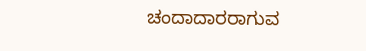ಚಂದಾದಾರರಾಗುವ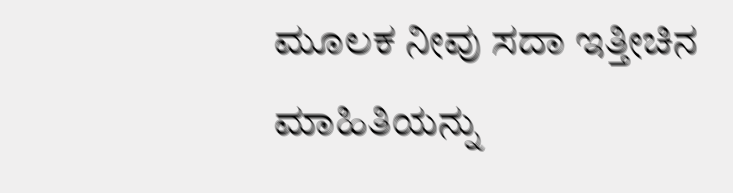ಮೂಲಕ ನೀವು ಸದಾ ಇತ್ತೀಚಿನ ಮಾಹಿತಿಯನ್ನು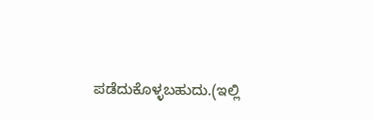ಪಡೆದುಕೊಳ್ಳಬಹುದು.(ಇಲ್ಲಿ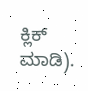ಕ್ಲಿಕ್ ಮಾಡಿ).